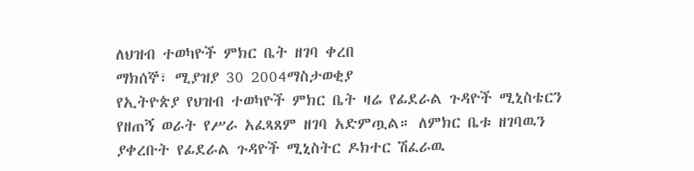ለህዝብ ተወካዮች ምክር ቤት ዘገባ ቀረበ
ማክሰኞ፣ ሚያዝያ 30 2004ማስታወቂያ
የኢትዮጵያ የህዝብ ተወካዮች ምክር ቤት ዛሬ የፊደራል ጉዳዮች ሚኒስቴርን የዘጠኝ ወራት የሥራ አፈጻጸም ዘገባ አድምጧል። ለምክር ቤቱ ዘገባዉን ያቀረቡት የፊደራል ጉዳዮች ሚኒስትር ዶክተር ሽፈራዉ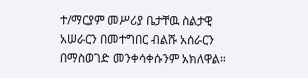ተ/ማርያም መሥሪያ ቤታቸዉ ስልታዊ አሠራርን በመተግበር ብልሹ አሰራርን በማስወገድ መንቀሳቀሱንም አክለዋል።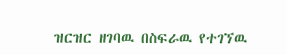ዝርዝር ዘገባዉ በስፍራዉ የተገኘዉ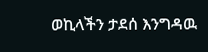ወኪላችን ታደሰ እንግዳዉ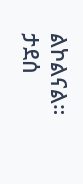ልኮልናል።
ታደሰ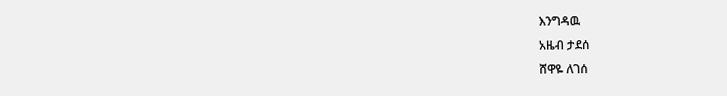እንግዳዉ
አዜብ ታደሰ
ሸዋዬ ለገሰ